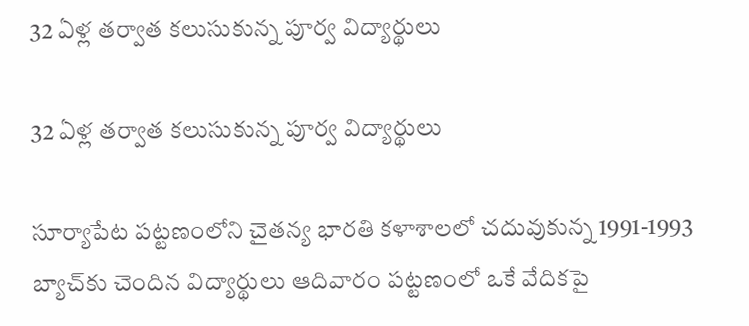32 ఏళ్ల తర్వాత కలుసుకున్న పూర్వ విద్యార్థులు

32 ఏళ్ల తర్వాత కలుసుకున్న పూర్వ విద్యార్థులు

సూర్యాపేట పట్టణంలోని చైతన్య భారతి కళాశాలలో చదువుకున్న 1991-1993 బ్యాచ్‌కు చెందిన విద్యార్థులు ఆదివారం పట్టణంలో ఒకే వేదికపై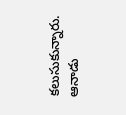కలుసుకున్నారు. ఆనాడు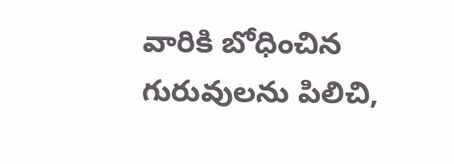వారికి బోధించిన గురువులను పిలిచి,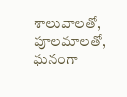శాలువాలతో, పూలమాలతో, ఘనంగా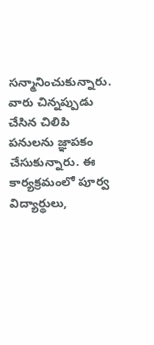సన్మానించుకున్నారు. వారు చిన్నప్పుడు చేసిన చిలిపి పనులను జ్ఞాపకం చేసుకున్నారు. ఈ కార్యక్రమంలో పూర్వ విద్యార్థులు,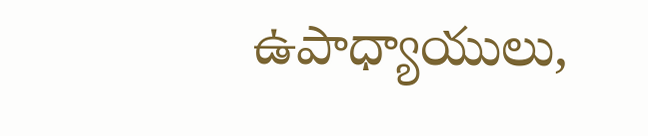ఉపాధ్యాయులు,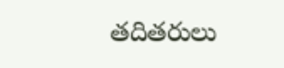తదితరులు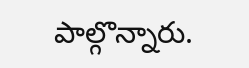పాల్గొన్నారు.